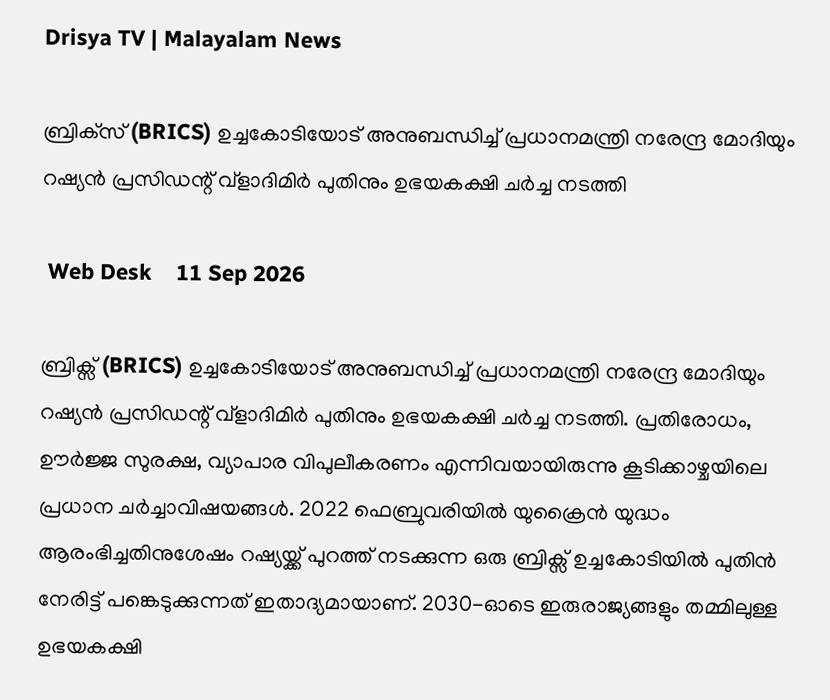Drisya TV | Malayalam News

ബ്രിക്‌സ് (BRICS) ഉച്ചകോടിയോട് അനുബന്ധിച്ച് പ്രധാനമന്ത്രി നരേന്ദ്ര മോദിയും റഷ്യൻ പ്രസിഡന്റ് വ്‌ളാദിമിർ പുതിനും ഉഭയകക്ഷി ചർച്ച നടത്തി

 Web Desk    11 Sep 2026

ബ്രിക്സ് (BRICS) ഉച്ചകോടിയോട് അനുബന്ധിച്ച് പ്രധാനമന്ത്രി നരേന്ദ്ര മോദിയും റഷ്യൻ പ്രസിഡന്റ് വ്ളാദിമിർ പുതിനും ഉഭയകക്ഷി ചർച്ച നടത്തി. പ്രതിരോധം, ഊർജ്ജ സുരക്ഷ, വ്യാപാര വിപുലീകരണം എന്നിവയായിരുന്നു കൂടിക്കാഴ്ചയിലെ പ്രധാന ചർച്ചാവിഷയങ്ങൾ. 2022 ഫെബ്രുവരിയിൽ യുക്രൈൻ യുദ്ധം ആരംഭിച്ചതിനുശേഷം റഷ്യയ്ക്ക് പുറത്ത് നടക്കുന്ന ഒരു ബ്രിക്സ് ഉച്ചകോടിയിൽ പുതിൻ നേരിട്ട് പങ്കെടുക്കുന്നത് ഇതാദ്യമായാണ്. 2030-ഓടെ ഇരുരാജ്യങ്ങളും തമ്മിലുള്ള ഉഭയകക്ഷി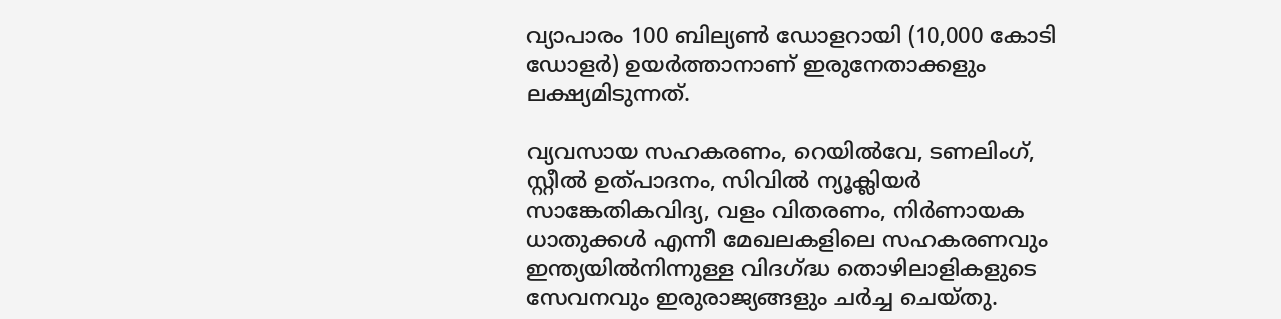വ്യാപാരം 100 ബില്യൺ ഡോളറായി (10,000 കോടി ഡോളർ) ഉയർത്താനാണ് ഇരുനേതാക്കളും ലക്ഷ്യമിടുന്നത്.

വ്യവസായ സഹകരണം, റെയിൽവേ, ടണലിംഗ്, സ്റ്റീൽ ഉത്പാദനം, സിവിൽ ന്യൂക്ലിയർ സാങ്കേതികവിദ്യ, വളം വിതരണം, നിർണായക ധാതുക്കൾ എന്നീ മേഖലകളിലെ സഹകരണവും ഇന്ത്യയിൽനിന്നുള്ള വിദഗ്ദ്ധ തൊഴിലാളികളുടെ സേവനവും ഇരുരാജ്യങ്ങളും ചർച്ച ചെയ്തു.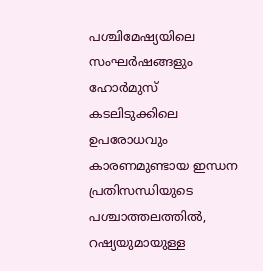പശ്ചിമേഷ്യയിലെ സംഘർഷങ്ങളും ഹോർമുസ് കടലിടുക്കിലെ ഉപരോധവും കാരണമുണ്ടായ ഇന്ധന പ്രതിസന്ധിയുടെ പശ്ചാത്തലത്തിൽ, റഷ്യയുമായുള്ള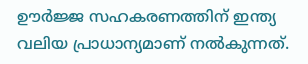ഊർജ്ജ സഹകരണത്തിന് ഇന്ത്യ വലിയ പ്രാധാന്യമാണ് നൽകുന്നത്.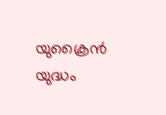യുക്രൈൻ യുദ്ധം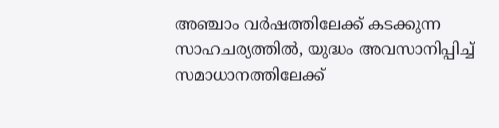അഞ്ചാം വർഷത്തിലേക്ക് കടക്കുന്ന സാഹചര്യത്തിൽ, യുദ്ധം അവസാനിപ്പിച്ച് സമാധാനത്തിലേക്ക്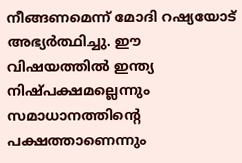നീങ്ങണമെന്ന് മോദി റഷ്യയോട് അഭ്യർത്ഥിച്ചു. ഈ വിഷയത്തിൽ ഇന്ത്യ നിഷ്പക്ഷമല്ലെന്നും സമാധാനത്തിന്റെ പക്ഷത്താണെന്നും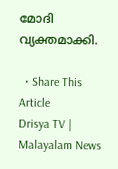മോദി വ്യക്തമാക്കി.

  • Share This Article
Drisya TV | Malayalam News